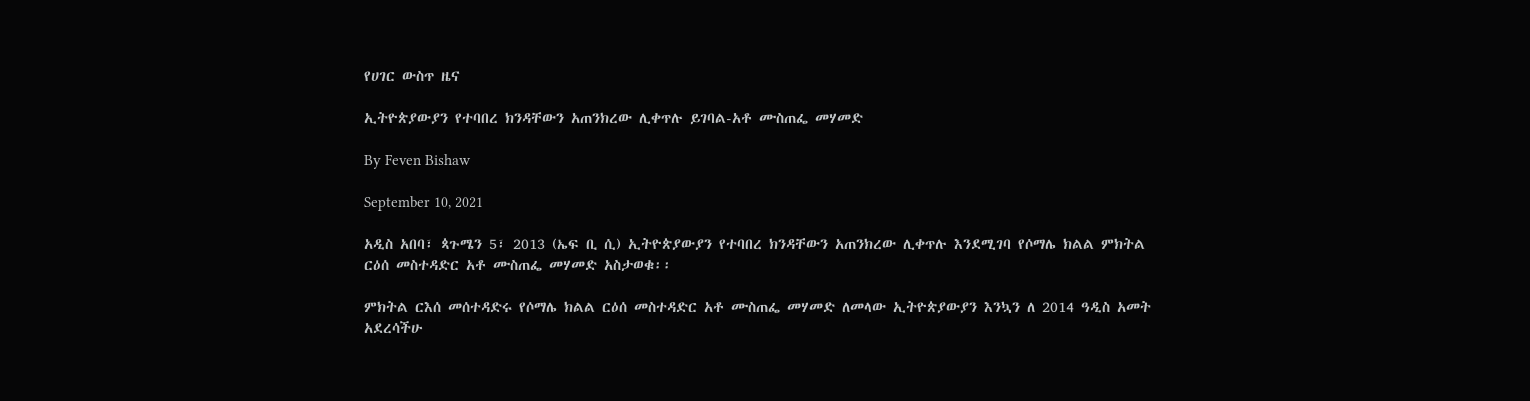የሀገር ውስጥ ዜና

ኢትዮጵያውያን የተባበረ ክንዳቸውን አጠንክረው ሊቀጥሉ ይገባል-አቶ ሙስጠፌ መሃመድ

By Feven Bishaw

September 10, 2021

አዲስ አበባ፣ ጳጉሜን 5፣ 2013 (ኤፍ ቢ ሲ) ኢትዮጵያውያን የተባበረ ክንዳቸውን አጠንክረው ሊቀጥሉ እንደሚገባ የሶማሌ ክልል ምክትል ርዕሰ መስተዳድር አቶ ሙስጠፌ መሃመድ አስታወቁ፡፡

ምክትል ርእሰ መሰተዳድሩ የሶማሌ ክልል ርዕሰ መስተዳድር አቶ ሙስጠፌ መሃመድ ለመላው ኢትዮጵያውያን እንኳን ለ 2014 ዓዲስ አመት አደረሳችሁ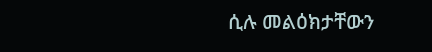ሲሉ መልዕክታቸውን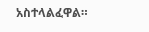አስተላልፈዋል።